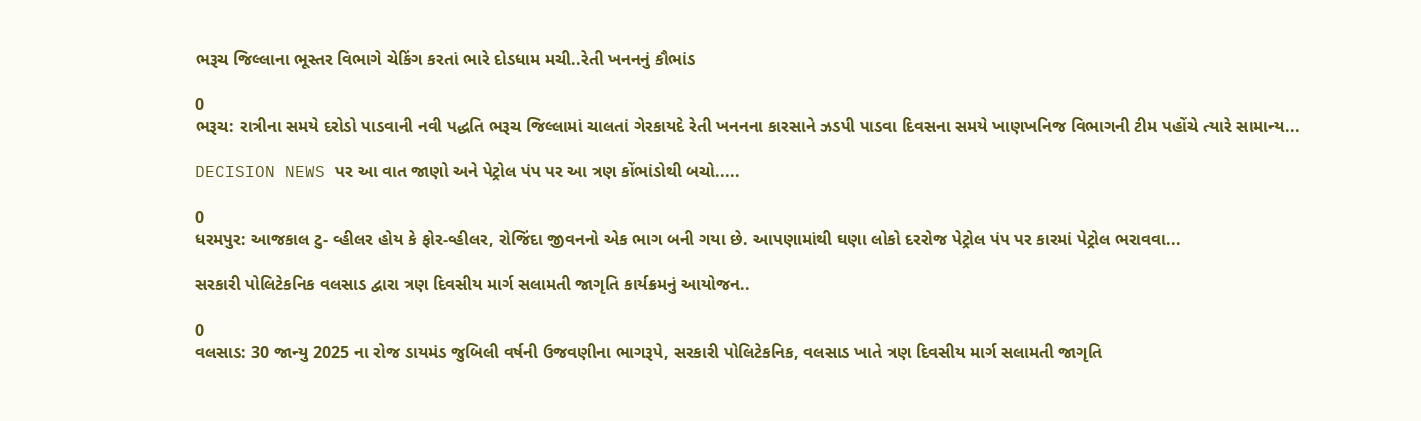ભરૂચ જિલ્લાના ભૂસ્તર વિભાગે ચેકિંગ કરતાં ભારે દોડધામ મચી..રેતી ખનનનું કૌભાંડ

0
ભરૂચ: રાત્રીના સમયે દરોડો પાડવાની નવી પદ્ધતિ ભરૂચ જિલ્લામાં ચાલતાં ગેરકાયદે રેતી ખનનના કારસાને ઝડપી પાડવા દિવસના સમયે ખાણખનિજ વિભાગની ટીમ પહોંચે ત્યારે સામાન્ય...

DECISION NEWS પર આ વાત જાણો અને પેટ્રોલ પંપ પર આ ત્રણ કોંભાંડોથી બચો.....

0
ધરમપુર: આજકાલ ટુ- વ્હીલર હોય કે ફોર-વ્હીલર, રોજિંદા જીવનનો એક ભાગ બની ગયા છે. આપણામાંથી ઘણા લોકો દરરોજ પેટ્રોલ પંપ પર કારમાં પેટ્રોલ ભરાવવા...

સરકારી પોલિટેકનિક વલસાડ દ્વારા ત્રણ દિવસીય માર્ગ સલામતી જાગૃતિ કાર્યક્રમનું આયોજન..

0
વલસાડ: 30 જાન્યુ 2025 ના રોજ ડાયમંડ જુબિલી વર્ષની ઉજવણીના ભાગરૂપે, સરકારી પોલિટેકનિક, વલસાડ ખાતે ત્રણ દિવસીય માર્ગ સલામતી જાગૃતિ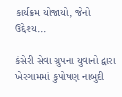કાર્યક્રમ યોજાયો, જેનો ઉદ્દેશ્ય...

કંસેરી સેવા ગ્રુપના યુવાનો દ્વારા ખેરગામમાં કુપોષણ નાબુદી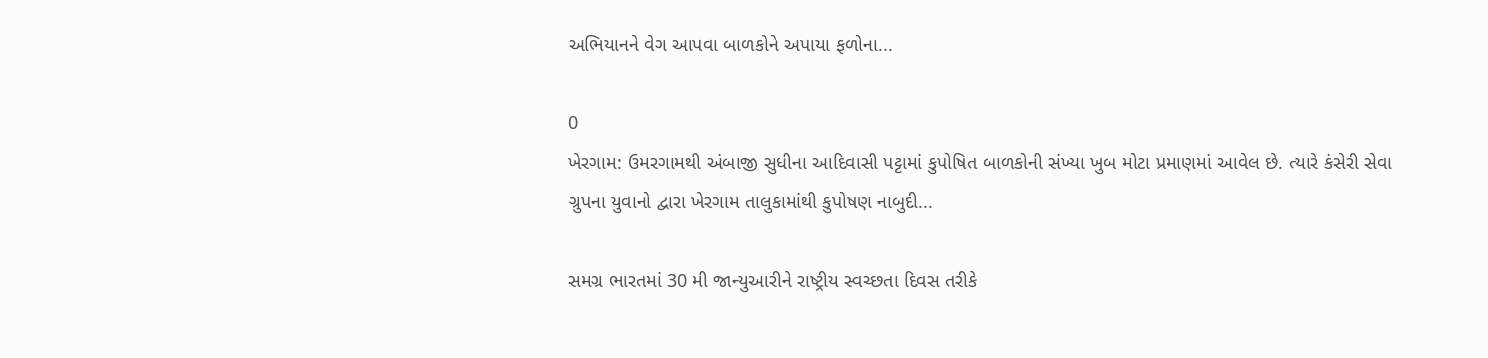અભિયાનને વેગ આપવા બાળકોને અપાયા ફળોના...

0
ખેરગામ: ઉમરગામથી અંબાજી સુધીના આદિવાસી પટ્ટામાં કુપોષિત બાળકોની સંખ્યા ખુબ મોટા પ્રમાણમાં આવેલ છે. ત્યારે કંસેરી સેવા ગ્રુપના યુવાનો દ્વારા ખેરગામ તાલુકામાંથી કુપોષણ નાબુદી...

સમગ્ર ભારતમાં 30 મી જાન્યુઆરીને રાષ્ટ્રીય સ્વચ્છતા દિવસ તરીકે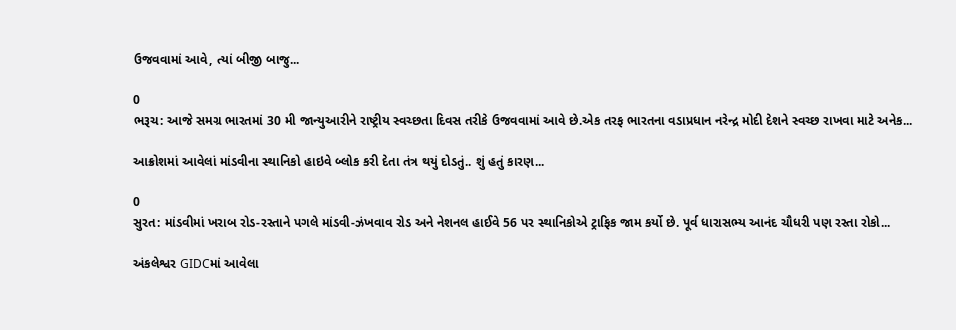ઉજવવામાં આવે, ત્યાં બીજી બાજુ...

0
ભરૂચ: આજે સમગ્ર ભારતમાં 30 મી જાન્યુઆરીને રાષ્ટ્રીય સ્વચ્છતા દિવસ તરીકે ઉજવવામાં આવે છે.એક તરફ ભારતના વડાપ્રધાન નરેન્દ્ર મોદી દેશને સ્વચ્છ રાખવા માટે અનેક...

આક્રોશમાં આવેલાં માંડવીના સ્થાનિકો હાઇવે બ્લોક કરી દેતા તંત્ર થયું દોડતું.. શું હતું કારણ...

0
સુરત: માંડવીમાં ખરાબ રોડ-રસ્તાને પગલે માંડવી-ઝંખવાવ રોડ અને નેશનલ હાઈવે 56 પર સ્થાનિકોએ ટ્રાફિક જામ કર્યો છે. પૂર્વ ધારાસભ્ય આનંદ ચૌધરી પણ રસ્તા રોકો...

અંકલેશ્વર GIDCમાં આવેલા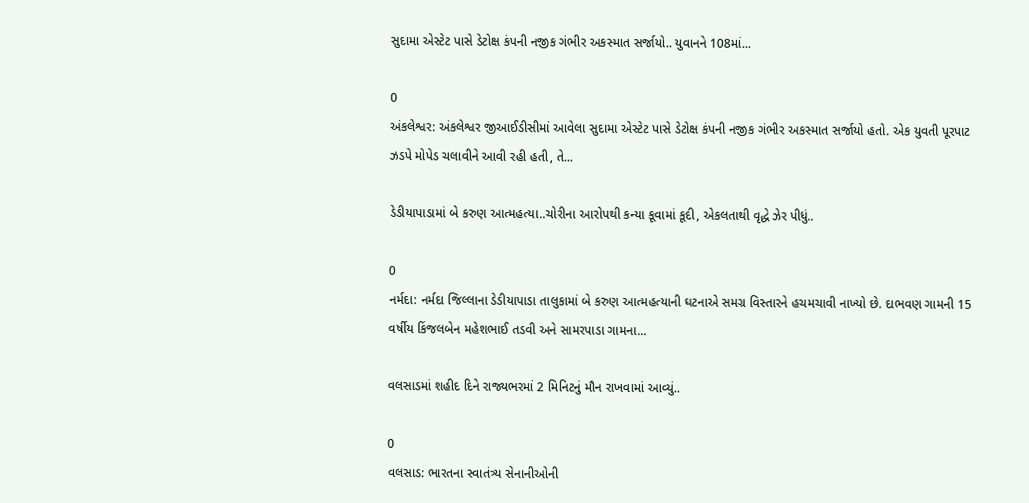સુદામા એસ્ટેટ પાસે ડેટોક્ષ કંપની નજીક ગંભીર અકસ્માત સર્જાયો.. યુવાનને 108માં...

0
અંકલેશ્વર: અંકલેશ્વર જીઆઈડીસીમાં આવેલા સુદામા એસ્ટેટ પાસે ડેટોક્ષ કંપની નજીક ગંભીર અકસ્માત સર્જાયો હતો. એક યુવતી પૂરપાટ ઝડપે મોપેડ ચલાવીને આવી રહી હતી, તે...

ડેડીયાપાડામાં બે કરુણ આત્મહત્યા..ચોરીના આરોપથી કન્યા કૂવામાં કૂદી, એકલતાથી વૃદ્ધે ઝેર પીધું..

0
નર્મદા: નર્મદા જિલ્લાના ડેડીયાપાડા તાલુકામાં બે કરુણ આત્મહત્યાની ઘટનાએ સમગ્ર વિસ્તારને હચમચાવી નાખ્યો છે. દાભવણ ગામની 15 વર્ષીય કિંજલબેન મહેશભાઈ તડવી અને સામરપાડા ગામના...

વલસાડમાં શહીદ દિને રાજ્યભરમાં 2 મિનિટનું મૌન રાખવામાં આવ્યું..

0
વલસાડ: ભારતના સ્વાતંત્ર્ય સેનાનીઓની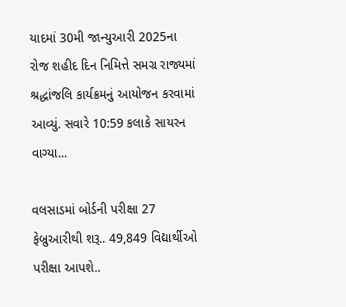યાદમાં 30મી જાન્યુઆરી 2025ના રોજ શહીદ દિન નિમિત્તે સમગ્ર રાજ્યમાં શ્રદ્ધાંજલિ કાર્યક્રમનું આયોજન કરવામાં આવ્યું. સવારે 10:59 કલાકે સાયરન વાગ્યા...

વલસાડમાં બોર્ડની પરીક્ષા 27 ફેબ્રુઆરીથી શરૂ.. 49,849 વિદ્યાર્થીઓ પરીક્ષા આપશે..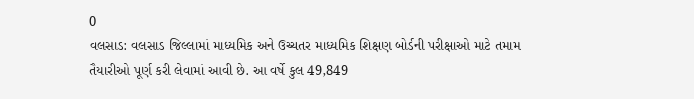0
વલસાડ: વલસાડ જિલ્લામાં માધ્યમિક અને ઉચ્ચતર માધ્યમિક શિક્ષણ બોર્ડની પરીક્ષાઓ માટે તમામ તૈયારીઓ પૂર્ણ કરી લેવામાં આવી છે. આ વર્ષે કુલ 49,849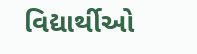વિદ્યાર્થીઓ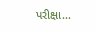પરીક્ષા...